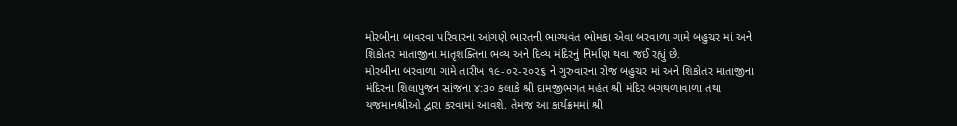મોરબીના બાવરવા પરિવારના આંગણે ભારતની ભાગ્યવંત ભોમકા એવા બરવાળા ગામે બહુચર માં અને શિકોતર માતાજીના માતૃશક્તિના ભવ્ય અને દિવ્ય મંદિરનું નિર્માણ થવા જઈ રહ્યું છે.
મોરબીના બરવાળા ગામે તારીખ ૧૯-૦૨-૨૦૨૬ ને ગુરુવારના રોજ બહુચર માં અને શિકોતર માતાજીના મંદિરના શિલાપુજન સાંજના ૪:૩૦ કલાકે શ્રી દામજીભગત મહંત શ્રી મંદિર બગથળાવાળા તથા યજમાનશ્રીઓ દ્વારા કરવામાં આવશે. તેમજ આ કાર્યક્રમમાં શ્રી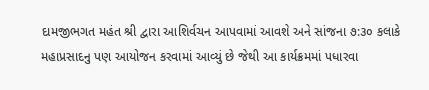દામજીભગત મહંત શ્રી દ્વારા આશિર્વચન આપવામાં આવશે અને સાંજના ૭:૩૦ કલાકે મહાપ્રસાદનુ પણ આયોજન કરવામાં આવ્યું છે જેથી આ કાર્યક્રમમાં પધારવા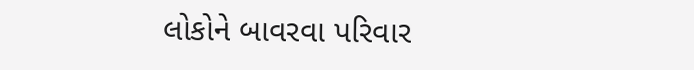લોકોને બાવરવા પરિવાર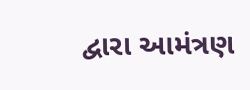દ્વારા આમંત્રણ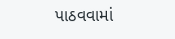પાઠવવામાં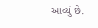આવ્યું છે.